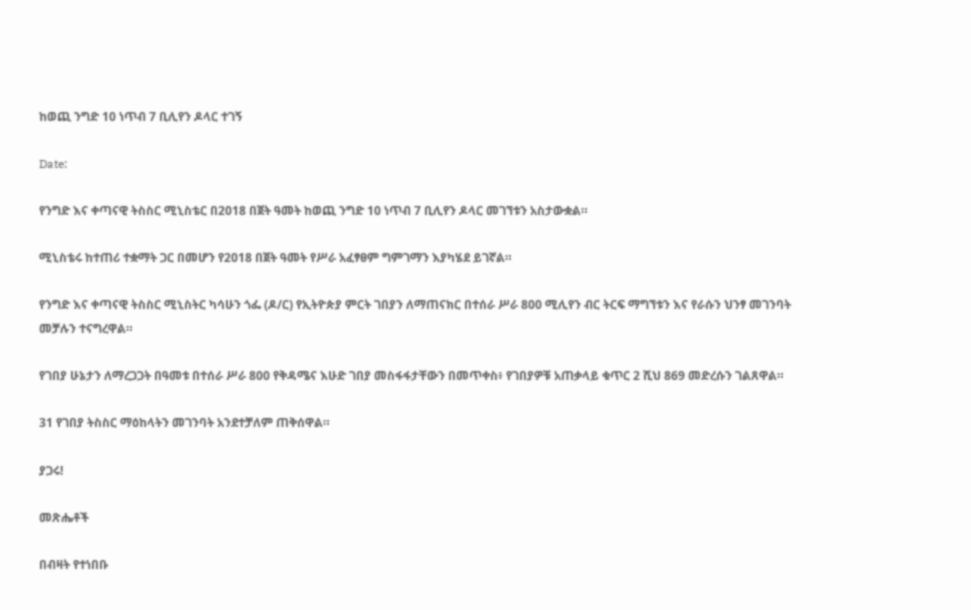ከወጪ ንግድ 10 ነጥብ 7 ቢሊየን ዶላር ተገኝ

Date:

የንግድ እና ቀጣናዊ ትስስር ሚኒስቴር በ2018 በጀት ዓመት ከወጪ ንግድ 10 ነጥብ 7 ቢሊየን ዶላር መገኘቱን አስታውቋል።

ሚኒስቴሩ ከተጠሪ ተቋማት ጋር በመሆን የ2018 በጀት ዓመት የሥራ አፈፃፀም ግምገማን እያካሄደ ይገኛል።

የንግድ እና ቀጣናዊ ትስስር ሚኒስትር ካሳሁን ጎፌ (ዶ/ር) የኢትዮጵያ ምርት ገበያን ለማጠናክር በተሰራ ሥራ 800 ሚሊየን ብር ትርፍ ማግኘቱን እና የራሱን ህንፃ መገንባት መቻሉን ተናግረዋል።

የገበያ ሁኔታን ለማረጋጋት በዓመቱ በተሰራ ሥራ 800 የቅዳሜና እሁድ ገበያ መስፋፋታቸውን በመጥቀስ፥ የገበያዎቹ አጠቃላይ ቁጥር 2 ሺህ 869 መድረሱን ገልጸዋል።

31 የገበያ ትስስር ማዕከላትን መገንባት አንደተቻለም ጠቅሰዋል።

ያጋሩ!

መጽሔቶች

በብዛት የተነበቡ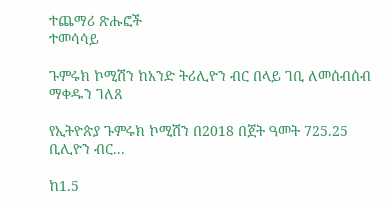ተጨማሪ ጽሑፎች
ተመሳሳይ

ጉምሩክ ኮሚሽን ከአንድ ትሪሊዮን ብር በላይ ገቢ ለመሰብሰብ ማቀዱን ገለጸ

የኢትዮጵያ ጉምሩክ ኮሚሽን በ2018 በጀት ዓመት 725.25 ቢሊዮን ብር...

ከ1.5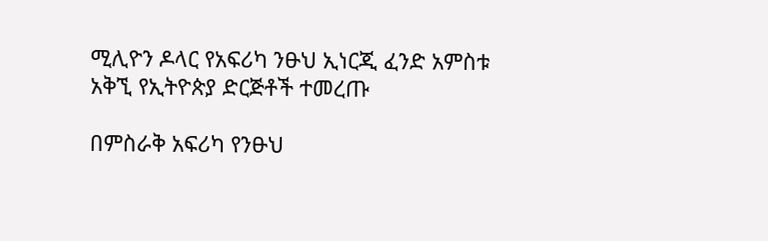ሚሊዮን ዶላር የአፍሪካ ንፁህ ኢነርጂ ፈንድ አምስቱ አቅኚ የኢትዮጵያ ድርጅቶች ተመረጡ

በምስራቅ አፍሪካ የንፁህ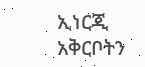ኢነርጂ አቅርቦትን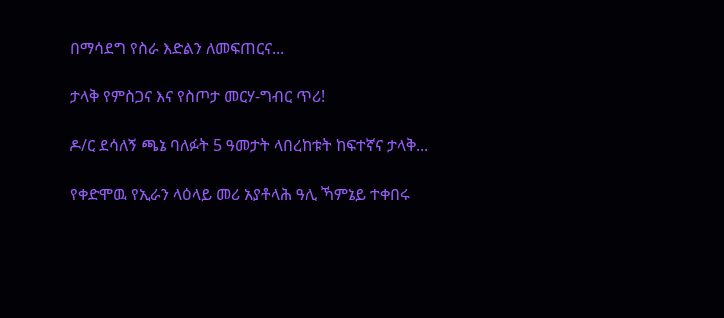በማሳደግ የስራ እድልን ለመፍጠርና...

ታላቅ የምስጋና እና የስጦታ መርሃ-ግብር ጥሪ!

ዶ/ር ደሳለኝ ጫኔ ባለፉት 5 ዓመታት ላበረከቱት ከፍተኛና ታላቅ...

የቀድሞዉ የኢራን ላዕላይ መሪ አያቶላሕ ዓሊ ኻምኔይ ተቀበሩ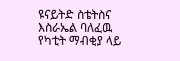ዩናይትድ ስቴትስና እስራኤል ባለፈዉ የካቲት ማብቂያ ላይ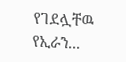የገደሏቸዉ የኢራን...